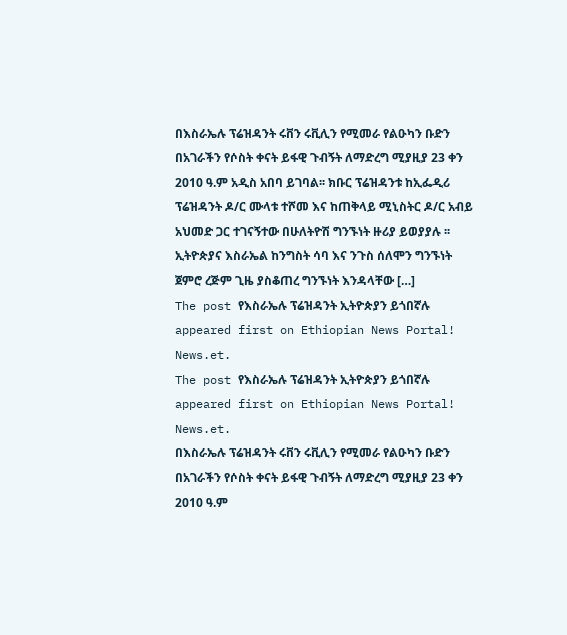በእስራኤሉ ፕሬዝዳንት ሩቨን ሩቪሊን የሚመራ የልዑካን ቡድን በአገራችን የሶስት ቀናት ይፋዊ ጉብኝት ለማድረግ ሚያዚያ 23 ቀን 2010 ዓ.ም አዲስ አበባ ይገባል፡፡ ክቡር ፕሬዝዳንቱ ከኢፌዲሪ ፕሬዝዳንት ዶ/ር ሙላቱ ተሾመ እና ከጠቅላይ ሚኒስትር ዶ/ር አብይ አህመድ ጋር ተገናኝተው በሁለትዮሽ ግንኙነት ዙሪያ ይወያያሉ ፡፡ ኢትዮጵያና እስራኤል ከንግስት ሳባ እና ንጉስ ሰለሞን ግንኙነት ጀምሮ ረጅም ጊዜ ያስቆጠረ ግንኙነት እንዳላቸው […]
The post የእስራኤሉ ፕሬዝዳንት ኢትዮጵያን ይጎበኛሉ appeared first on Ethiopian News Portal! News.et.
The post የእስራኤሉ ፕሬዝዳንት ኢትዮጵያን ይጎበኛሉ appeared first on Ethiopian News Portal! News.et.
በእስራኤሉ ፕሬዝዳንት ሩቨን ሩቪሊን የሚመራ የልዑካን ቡድን በአገራችን የሶስት ቀናት ይፋዊ ጉብኝት ለማድረግ ሚያዚያ 23 ቀን 2010 ዓ.ም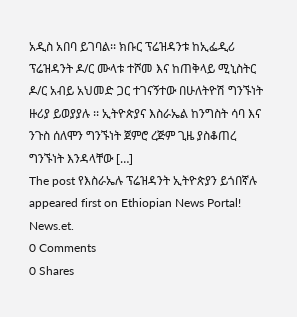አዲስ አበባ ይገባል፡፡ ክቡር ፕሬዝዳንቱ ከኢፌዲሪ ፕሬዝዳንት ዶ/ር ሙላቱ ተሾመ እና ከጠቅላይ ሚኒስትር ዶ/ር አብይ አህመድ ጋር ተገናኝተው በሁለትዮሽ ግንኙነት ዙሪያ ይወያያሉ ፡፡ ኢትዮጵያና እስራኤል ከንግስት ሳባ እና ንጉስ ሰለሞን ግንኙነት ጀምሮ ረጅም ጊዜ ያስቆጠረ ግንኙነት እንዳላቸው […]
The post የእስራኤሉ ፕሬዝዳንት ኢትዮጵያን ይጎበኛሉ appeared first on Ethiopian News Portal! News.et.
0 Comments
0 Shares